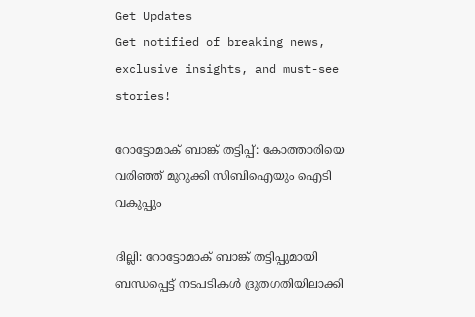Get Updates
Get notified of breaking news, exclusive insights, and must-see stories!

റോട്ടോമാക് ബാങ്ക് തട്ടിപ്പ്: കോത്താരിയെ വരിഞ്ഞ് മുറുക്കി സിബിഐയും ഐടി വകുപ്പും

ദില്ലി: റോട്ടോമാക് ബാങ്ക് തട്ടിപ്പുമായി ബന്ധപ്പെട്ട് നടപടികൾ ദ്രുതഗതിയിലാക്കി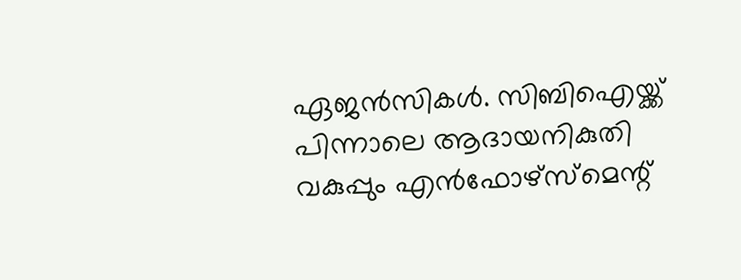ഏജൻസികൾ. സിബിഐയ്ക്ക് പിന്നാലെ ആദായനികുതി വകുപ്പും എൻഫോഴ്സ്മെന്റ്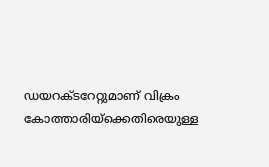ഡയറക്ടറേറ്റുമാണ് വിക്രം കോത്താരിയ്ക്കെതിരെയുള്ള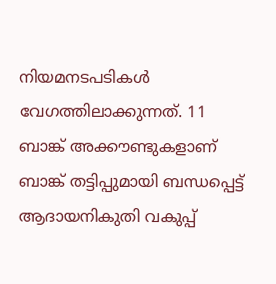നിയമനടപടികൾ‍ വേഗത്തിലാക്കുന്നത്. 11 ബാങ്ക് അക്കൗണ്ടുകളാണ് ബാങ്ക് തട്ടിപ്പുമായി ബന്ധപ്പെട്ട് ആദായനികുതി വകുപ്പ്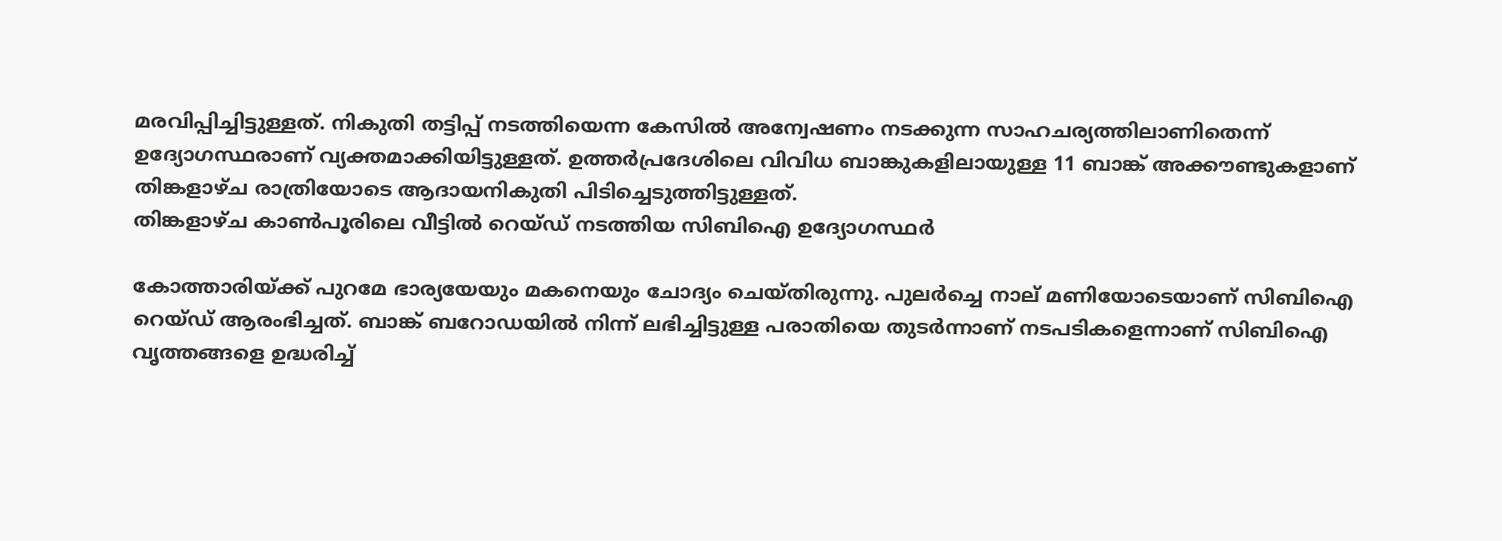മരവിപ്പിച്ചിട്ടുള്ളത്. നികുതി തട്ടിപ്പ് നടത്തിയെന്ന കേസിൽ അന്വേഷണം നടക്കുന്ന സാഹചര്യത്തിലാണിതെന്ന് ഉദ്യോഗസ്ഥരാണ് വ്യക്തമാക്കിയിട്ടുള്ളത്. ഉത്തർ‍പ്രദേശിലെ വിവിധ ബാങ്കുകളിലായുള്ള 11 ബാങ്ക് അക്കൗണ്ടുകളാണ് തിങ്കളാഴ്ച രാത്രിയോടെ ആദായനികുതി പിടിച്ചെടുത്തിട്ടുള്ളത്.
തിങ്കളാഴ്ച കാൺപൂരിലെ വീട്ടിൽ റെയ്ഡ് നടത്തിയ സിബിഐ ഉദ്യോഗസ്ഥർ

കോത്താരിയ്ക്ക് പുറമേ ഭാര്യയേയും മകനെയും ചോദ്യം ചെയ്തിരുന്നു. പുലർച്ചെ നാല് മണിയോടെയാണ് സിബിഐ റെയ്ഡ് ആരംഭിച്ചത്. ബാങ്ക് ബറോഡയിൽ നിന്ന് ലഭിച്ചിട്ടുള്ള പരാതിയെ തുടർന്നാണ് നടപടികളെന്നാണ് സിബിഐ വൃത്തങ്ങളെ ഉദ്ധരിച്ച്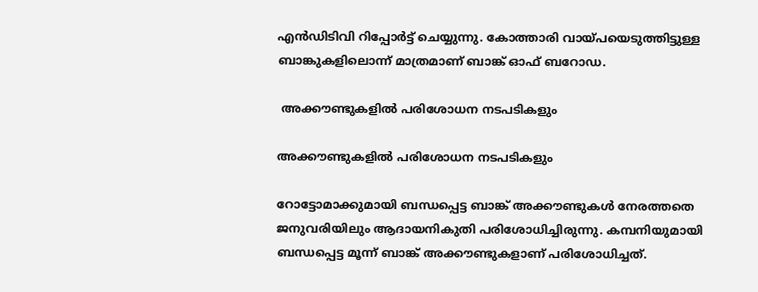എൻഡിടിവി റിപ്പോർട്ട് ചെയ്യുന്നു. കോത്താരി വായ്പയെടുത്തിട്ടുള്ള ബാങ്കുകളിലൊന്ന് മാത്രമാണ് ബാങ്ക് ഓഫ് ബറോഡ.

 അക്കൗണ്ടുകളിൽ പരിശോധന നടപടികളും

അക്കൗണ്ടുകളിൽ പരിശോധന നടപടികളും

റോട്ടോമാക്കുമായി ബന്ധപ്പെട്ട ബാങ്ക് അക്കൗണ്ടുകൾ നേരത്തതെ ജനുവരിയിലും ആദായനികുതി പരിശോധിച്ചിരുന്നു. കമ്പനിയുമായി ബന്ധപ്പെട്ട മൂന്ന് ബാങ്ക് അക്കൗണ്ടുകളാണ് പരിശോധിച്ചത്.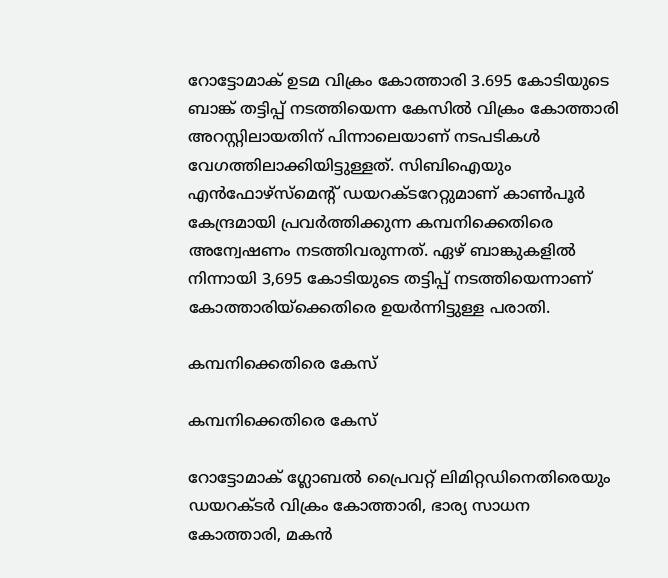റോട്ടോമാക് ഉടമ വിക്രം കോത്താരി 3.695 കോടിയുടെ ബാങ്ക് തട്ടിപ്പ് നടത്തിയെന്ന കേസിൽ വിക്രം കോത്താരി അറസ്റ്റിലായതിന് പിന്നാലെയാണ് നടപടികൾ വേഗത്തിലാക്കിയിട്ടുള്ളത്. സിബിഐയും എൻഫോഴ്സ്മെന്റ് ഡയറക്ടറേറ്റുമാണ് കാൺപൂർ കേന്ദ്രമായി പ്രവര്‍ത്തിക്കുന്ന കമ്പനിക്കെതിരെ അന്വേഷണം നടത്തിവരുന്നത്. ഏഴ് ബാങ്കുകളിൽ നിന്നായി 3,695 കോടിയുടെ തട്ടിപ്പ് നടത്തിയെന്നാണ് കോത്താരിയ്ക്കെതിരെ ഉയർന്നിട്ടുള്ള പരാതി.

കമ്പനിക്കെതിരെ കേസ്

കമ്പനിക്കെതിരെ കേസ്

റോട്ടോമാക് ഗ്ലോബല്‍ പ്രൈവറ്റ് ലിമിറ്റഡിനെതിരെയും ഡയറക്ടർ വിക്രം കോത്താരി, ഭാര്യ സാധന കോത്താരി, മകന്‍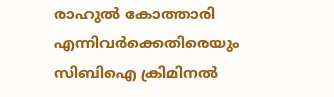രാഹുൽ കോത്താരി എന്നിവർക്കെതിരെയും സിബിഐ ക്രിമിനൽ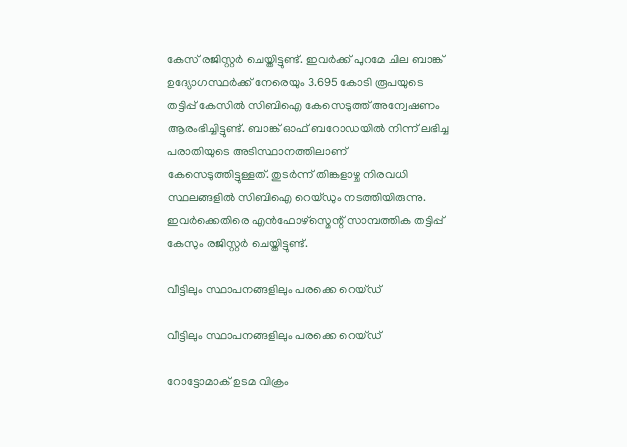കേസ് രജിസ്റ്റർ ചെയ്തിട്ടുണ്ട്. ഇവർക്ക് പുറമേ ചില ബാങ്ക് ഉദ്യോഗസ്ഥര്‍ക്ക് നേരെയും 3.695 കോടി രൂപയുടെ തട്ടിപ്പ് കേസിൽ സിബിഐ കേസെടുത്ത് അന്വേഷണം ആരംഭിച്ചിട്ടുണ്ട്. ബാങ്ക് ഓഫ് ബറോഡയിൽ നിന്ന് ലഭിച്ച പരാതിയുടെ അടിസ്ഥാനത്തിലാണ് കേസെടുത്തിട്ടുള്ളത്. തുടർന്ന് തിങ്കളാഴ്ച നിരവധി സ്ഥലങ്ങളിൽ സിബിഐ റെയ്ഡും നടത്തിയിരുന്നു. ഇവർക്കെതിരെ എന്‍ഫോഴ്സ്മെന്റ് സാമ്പത്തിക തട്ടിപ്പ് കേസും രജിസ്റ്റർ ചെയ്തിട്ടുണ്ട്.

വീട്ടിലും സ്ഥാപനങ്ങളിലും പരക്കെ റെയ്ഡ്

വീട്ടിലും സ്ഥാപനങ്ങളിലും പരക്കെ റെയ്ഡ്

റോട്ടോമാക് ഉടമ വിക്രം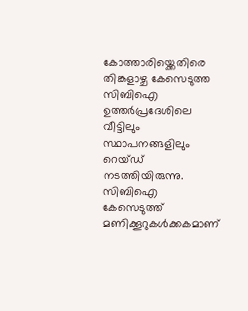കോത്താരിയ്ക്കെതിരെ തിങ്കളാഴ്ച കേസെടുത്ത സിബിഐ ഉത്തർപ്രദേശിലെ വീട്ടിലും സ്ഥാപനങ്ങളിലും റെയ്ഡ് നടത്തിയിരുന്നു. സിബിഐ കേസെടുത്ത് മണിക്കൂറുകൾക്കകമാണ്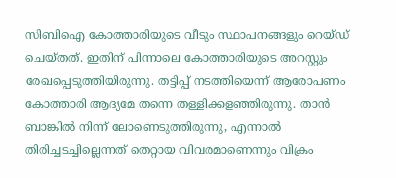സിബിഐ കോത്താരിയുടെ വീടും സ്ഥാപനങ്ങളും റെയ്ഡ് ചെയ്തത്. ഇതിന് പിന്നാലെ കോത്താരിയുടെ അറസ്റ്റും രേഖപ്പെടുത്തിയിരുന്നു. തട്ടിപ്പ് നടത്തിയെന്ന് ആരോപണം കോത്താരി ആദ്യമേ തന്നെ തള്ളിക്കളഞ്ഞിരുന്നു. താന്‍ ബാങ്കിൽ നിന്ന് ലോണെടുത്തിരുന്നു, എന്നാൽ തിരിച്ചടച്ചില്ലെന്നത് തെറ്റായ വിവരമാണെന്നും വിക്രം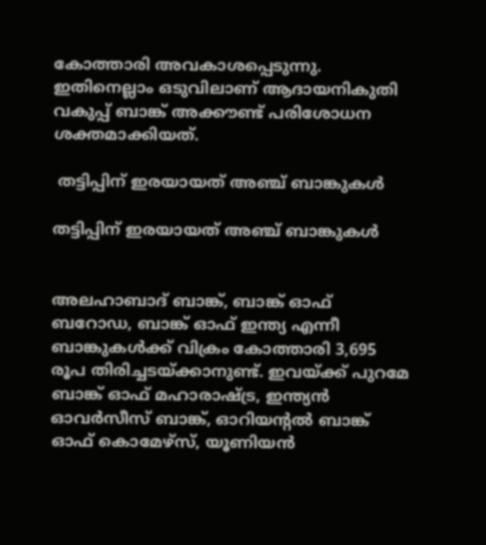കോത്താരി അവകാശപ്പെടുന്നു. ഇതിനെല്ലാം ഒടുവിലാണ് ആദായനികുതി വകുപ്പ് ബാങ്ക് അക്കൗണ്ട് പരിശോധന ശക്തമാക്കിയത്.

 തട്ടിപ്പിന് ഇരയായത് അഞ്ച് ബാങ്കുകൾ

തട്ടിപ്പിന് ഇരയായത് അഞ്ച് ബാങ്കുകൾ


അലഹാബാദ് ബാങ്ക്, ബാങ്ക് ഓഫ് ബറോഡ, ബാങ്ക് ഓഫ് ഇന്ത്യ എന്നീ ബാങ്കുകൾക്ക് വിക്രം കോത്താരി 3,695 രൂപ തിരിച്ചടയ്ക്കാനുണ്ട്. ഇവയ്ക്ക് പുറമേ ബാങ്ക് ഓഫ് മഹാരാഷ്ട്ര, ഇന്ത്യന്‍ ഓവർസീസ് ബാങ്ക്, ഓറിയന്റൽ ബാങ്ക് ഓഫ് കൊമേഴ്സ്, യൂണിയൻ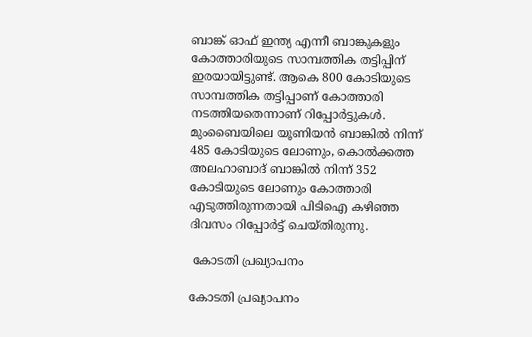ബാങ്ക് ഓഫ് ഇന്ത്യ എന്നീ ബാങ്കുകളും കോത്താരിയുടെ സാമ്പത്തിക തട്ടിപ്പിന് ഇരയായിട്ടുണ്ട്. ആകെ 800 കോടിയുടെ സാമ്പത്തിക തട്ടിപ്പാണ് കോത്താരി നടത്തിയതെന്നാണ് റിപ്പോർട്ടുകൾ. മുംബൈയിലെ യൂണിയൻ ബാങ്കിൽ നിന്ന് 485 കോടിയുടെ ലോണും, കൊൽക്കത്ത അലഹാബാദ് ബാങ്കിൽ നിന്ന് 352 കോടിയുടെ ലോണും കോത്താരി എടുത്തിരുന്നതായി പിടിഐ കഴിഞ്ഞ ദിവസം റിപ്പോർട്ട് ചെയ്തിരുന്നു.

 കോടതി പ്രഖ്യാപനം

കോടതി പ്രഖ്യാപനം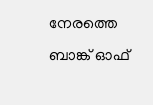നേരത്തെ ബാങ്ക് ഓഫ്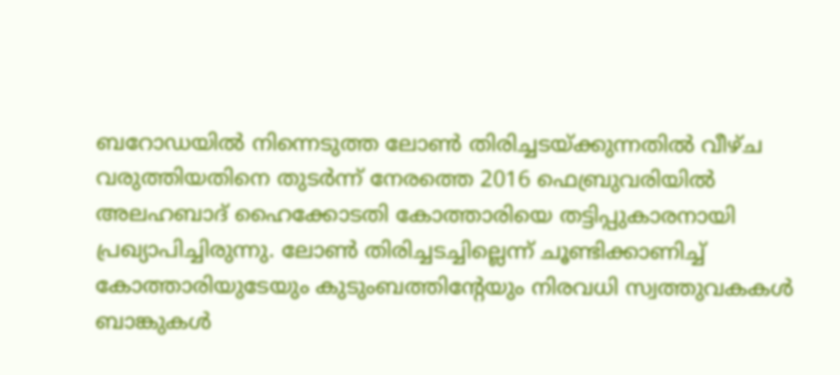ബറോഡയിൽ നിന്നെടുത്ത ലോൺ തിരിച്ചടയ്ക്കുന്നതിൽ‍ വീഴ്ച വരുത്തിയതിനെ തുടർന്ന് നേരത്തെ 2016 ഫെബ്രുവരിയിൽ അലഹബാദ് ഹൈക്കോടതി കോത്താരിയെ തട്ടിപ്പുകാരനായി പ്രഖ്യാപിച്ചിരുന്നു. ലോൺ തിരിച്ചടച്ചില്ലെന്ന് ചൂണ്ടിക്കാണിച്ച് കോത്താരിയുടേയും കുടുംബത്തിന്റേയും നിരവധി സ്വത്തുവകകൾ ബാങ്കുകൾ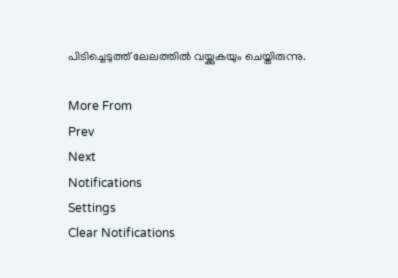പിടിച്ചെടുത്ത് ലേലത്തിൽ‍ വയ്ക്കുകയും ചെയ്തിരുന്നു.

More From
Prev
Next
Notifications
Settings
Clear Notifications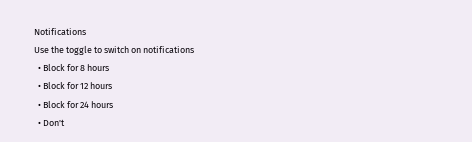Notifications
Use the toggle to switch on notifications
  • Block for 8 hours
  • Block for 12 hours
  • Block for 24 hours
  • Don't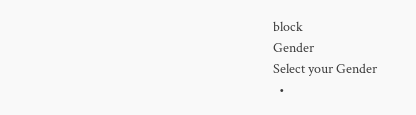block
Gender
Select your Gender
  •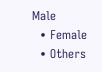Male
  • Female
  • Others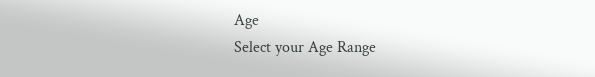Age
Select your Age Range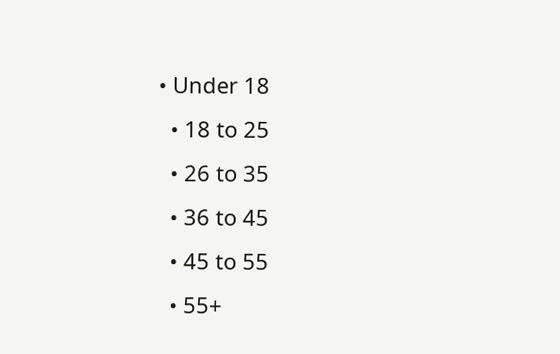• Under 18
  • 18 to 25
  • 26 to 35
  • 36 to 45
  • 45 to 55
  • 55+